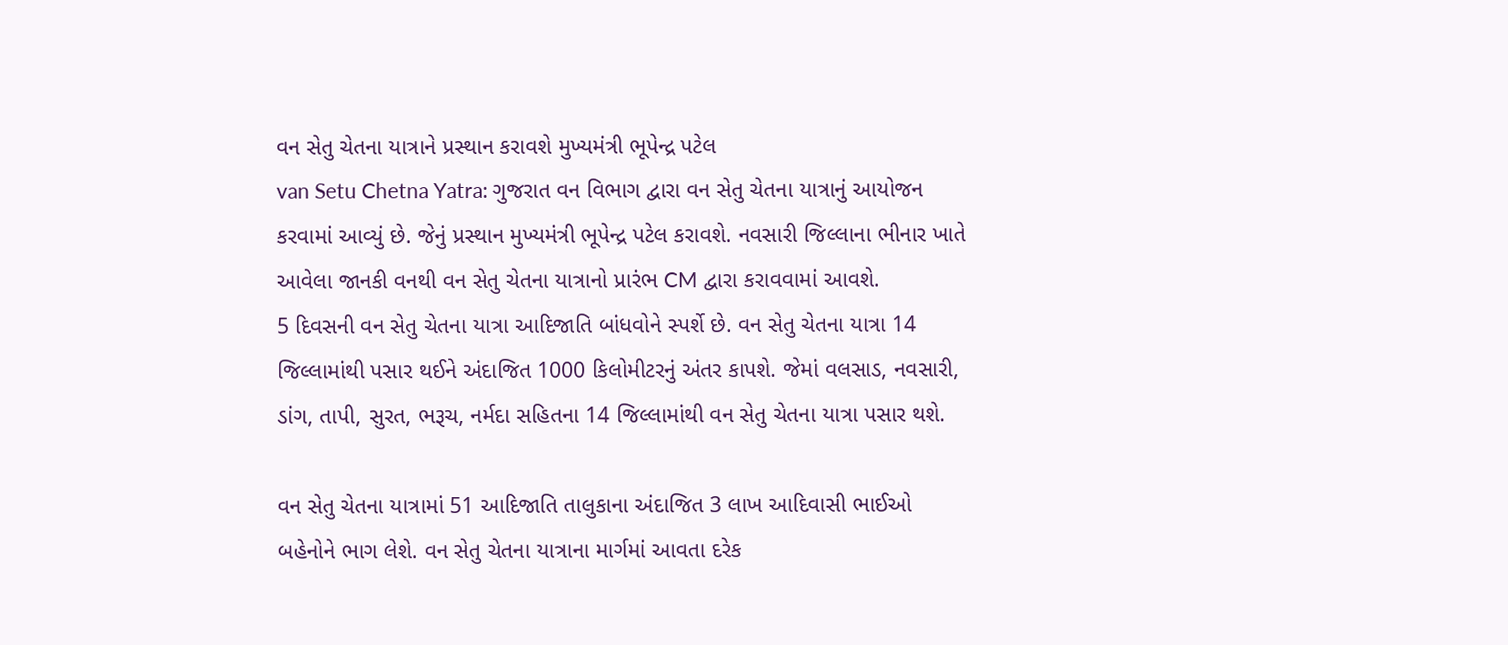વન સેતુ ચેતના યાત્રાને પ્રસ્થાન કરાવશે મુખ્યમંત્રી ભૂપેન્દ્ર પટેલ
van Setu Chetna Yatra: ગુજરાત વન વિભાગ દ્વારા વન સેતુ ચેતના યાત્રાનું આયોજન કરવામાં આવ્યું છે. જેનું પ્રસ્થાન મુખ્યમંત્રી ભૂપેન્દ્ર પટેલ કરાવશે. નવસારી જિલ્લાના ભીનાર ખાતે આવેલા જાનકી વનથી વન સેતુ ચેતના યાત્રાનો પ્રારંભ CM દ્વારા કરાવવામાં આવશે.
5 દિવસની વન સેતુ ચેતના યાત્રા આદિજાતિ બાંધવોને સ્પર્શે છે. વન સેતુ ચેતના યાત્રા 14 જિલ્લામાંથી પસાર થઈને અંદાજિત 1000 કિલોમીટરનું અંતર કાપશે. જેમાં વલસાડ, નવસારી, ડાંગ, તાપી, સુરત, ભરૂચ, નર્મદા સહિતના 14 જિલ્લામાંથી વન સેતુ ચેતના યાત્રા પસાર થશે.

વન સેતુ ચેતના યાત્રામાં 51 આદિજાતિ તાલુકાના અંદાજિત 3 લાખ આદિવાસી ભાઈઓ બહેનોને ભાગ લેશે. વન સેતુ ચેતના યાત્રાના માર્ગમાં આવતા દરેક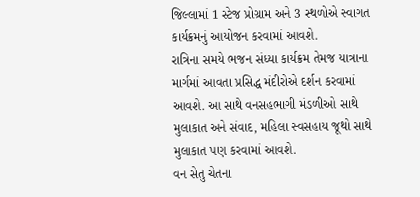જિલ્લામાં 1 સ્ટેજ પ્રોગ્રામ અને 3 સ્થળોએ સ્વાગત કાર્યક્રમનું આયોજન કરવામાં આવશે.
રાત્રિના સમયે ભજન સંધ્યા કાર્યક્રમ તેમજ યાત્રાના માર્ગમાં આવતા પ્રસિદ્ધ મંદીરોએ દર્શન કરવામાં આવશે. આ સાથે વનસહભાગી મંડળીઓ સાથે મુલાકાત અને સંવાદ, મહિલા સ્વસહાય જૂથો સાથે મુલાકાત પણ કરવામાં આવશે.
વન સેતુ ચેતના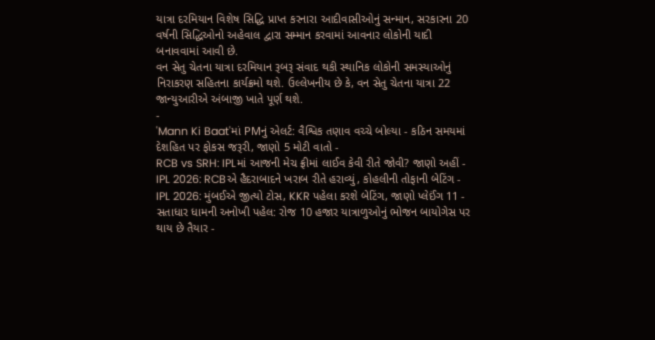યાત્રા દરમિયાન વિશેષ સિદ્ધિ પ્રાપ્ત કરનારા આદીવાસીઓનું સન્માન, સરકારના 20 વર્ષની સિદ્ધિઓનો અહેવાલ દ્વારા સમ્માન કરવામાં આવનાર લોકોની યાદી બનાવવામાં આવી છે.
વન સેતુ ચેતના યાત્રા દરમિયાન રૂબરૂ સંવાદ થકી સ્થાનિક લોકોની સમસ્યાઓનું નિરાકરણ સહિતના કાર્યક્રમો થશે. ઉલ્લેખનીય છે કે, વન સેતુ ચેતના યાત્રા 22 જાન્યુઆરીએ અંબાજી ખાતે પૂર્ણ થશે.
-
'Mann Ki Baat'માં PMનું એલર્ટ: વૈશ્વિક તણાવ વચ્ચે બોલ્યા - કઠિન સમયમાં દેશહિત પર ફોકસ જરૂરી, જાણો 5 મોટી વાતો -
RCB vs SRH: IPLમાં આજની મેચ ફ્રીમાં લાઈવ કેવી રીતે જોવી? જાણો અહીં -
IPL 2026: RCBએ હૈદરાબાદને ખરાબ રીતે હરાવ્યું, કોહલીની તોફાની બેટિંગ -
IPL 2026: મુંબઈએ જીત્યો ટોસ, KKR પહેલા કરશે બેટિંગ, જાણો પ્લેઈંગ 11 -
સતાધાર ધામની અનોખી પહેલ: રોજ 10 હજાર યાત્રાળુઓનું ભોજન બાયોગેસ પર થાય છે તૈયાર -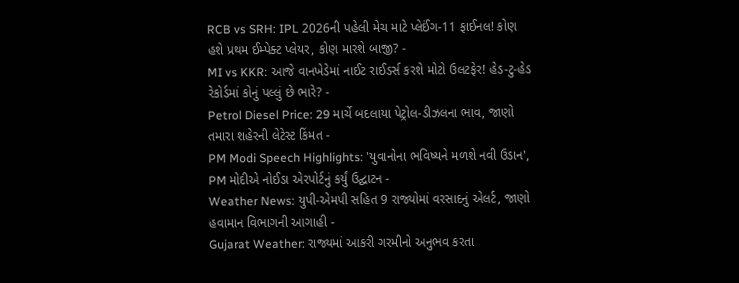RCB vs SRH: IPL 2026ની પહેલી મેચ માટે પ્લેઈંગ-11 ફાઈનલ! કોણ હશે પ્રથમ ઈમ્પેક્ટ પ્લેયર, કોણ મારશે બાજી? -
MI vs KKR: આજે વાનખેડેમાં નાઈટ રાઈડર્સ કરશે મોટો ઉલટફેર! હેડ-ટુ-હેડ રેકોર્ડમાં કોનું પલ્લું છે ભારે? -
Petrol Diesel Price: 29 માર્ચે બદલાયા પેટ્રોલ-ડીઝલના ભાવ, જાણો તમારા શહેરની લેટેસ્ટ કિંમત -
PM Modi Speech Highlights: 'યુવાનોના ભવિષ્યને મળશે નવી ઉડાન', PM મોદીએ નોઈડા એરપોર્ટનું કર્યું ઉદ્ઘાટન -
Weather News: યુપી-એમપી સહિત 9 રાજ્યોમાં વરસાદનું એલર્ટ, જાણો હવામાન વિભાગની આગાહી -
Gujarat Weather: રાજ્યમાં આકરી ગરમીનો અનુભવ કરતા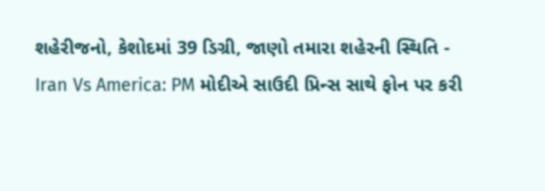શહેરીજનો, કેશોદમાં 39 ડિગ્રી, જાણો તમારા શહેરની સ્થિતિ -
Iran Vs America: PM મોદીએ સાઉદી પ્રિન્સ સાથે ફોન પર કરી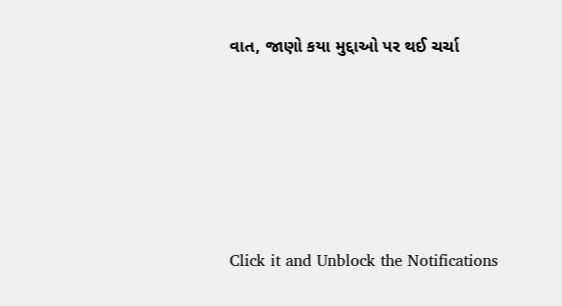વાત, જાણો કયા મુદ્દાઓ પર થઈ ચર્ચા






Click it and Unblock the Notifications